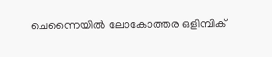ചെന്നൈയിൽ ലോകോത്തര ഒളിമ്പിക്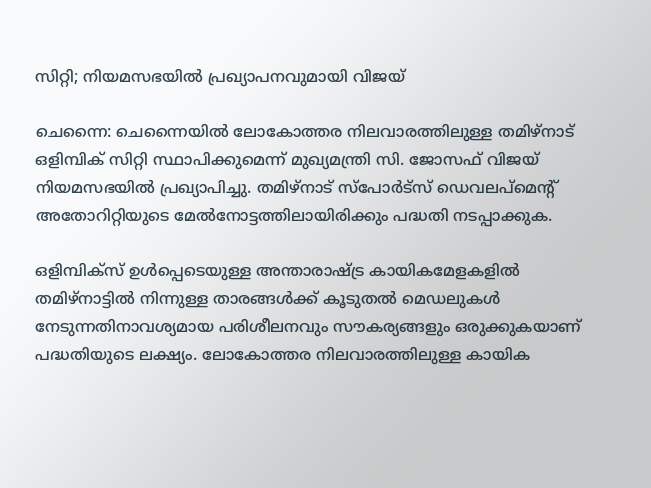സിറ്റി; നിയമസഭയിൽ പ്രഖ്യാപനവുമായി വിജയ്

ചെന്നൈ: ചെന്നൈയിൽ ലോകോത്തര നിലവാരത്തിലുള്ള തമിഴ്നാട് ഒളിമ്പിക് സിറ്റി സ്ഥാപിക്കുമെന്ന് മുഖ്യമന്ത്രി സി. ജോസഫ് വിജയ് നിയമസഭയിൽ പ്രഖ്യാപിച്ചു. തമിഴ്നാട് സ്‌പോർട്‌സ് ഡെവലപ്‌മെന്റ് അതോറിറ്റിയുടെ മേൽനോട്ടത്തിലായിരിക്കും പദ്ധതി നടപ്പാക്കുക.

ഒളിമ്പിക്‌സ് ഉൾപ്പെടെയുള്ള അന്താരാഷ്ട്ര കായികമേളകളിൽ തമിഴ്നാട്ടിൽ നിന്നുള്ള താരങ്ങൾക്ക് കൂടുതൽ മെഡലുകൾ നേടുന്നതിനാവശ്യമായ പരിശീലനവും സൗകര്യങ്ങളും ഒരുക്കുകയാണ് പദ്ധതിയുടെ ലക്ഷ്യം. ലോകോത്തര നിലവാരത്തിലുള്ള കായിക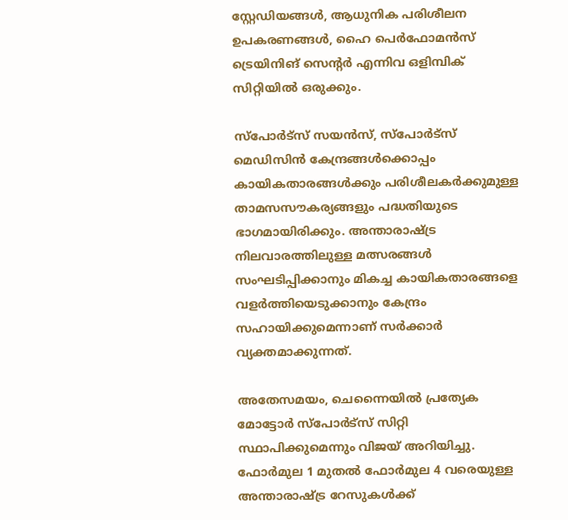സ്റ്റേഡിയങ്ങൾ, ആധുനിക പരിശീലന ഉപകരണങ്ങൾ, ഹൈ പെർഫോമൻസ് ട്രെയിനിങ് സെന്റർ എന്നിവ ഒളിമ്പിക് സിറ്റിയിൽ ഒരുക്കും.

സ്‌പോർട്‌സ് സയൻസ്, സ്‌പോർട്‌സ് മെഡിസിൻ കേന്ദ്രങ്ങൾക്കൊപ്പം കായികതാരങ്ങൾക്കും പരിശീലകർക്കുമുള്ള താമസസൗകര്യങ്ങളും പദ്ധതിയുടെ ഭാഗമായിരിക്കും. അന്താരാഷ്ട്ര നിലവാരത്തിലുള്ള മത്സരങ്ങൾ സംഘടിപ്പിക്കാനും മികച്ച കായികതാരങ്ങളെ വളർത്തിയെടുക്കാനും കേന്ദ്രം സഹായിക്കുമെന്നാണ് സർക്കാർ വ്യക്തമാക്കുന്നത്.

അതേസമയം, ചെന്നൈയിൽ പ്രത്യേക മോട്ടോർ സ്‌പോർട്‌സ് സിറ്റി സ്ഥാപിക്കുമെന്നും വിജയ് അറിയിച്ചു. ഫോർമുല 1 മുതൽ ഫോർമുല 4 വരെയുള്ള അന്താരാഷ്ട്ര റേസുകൾക്ക്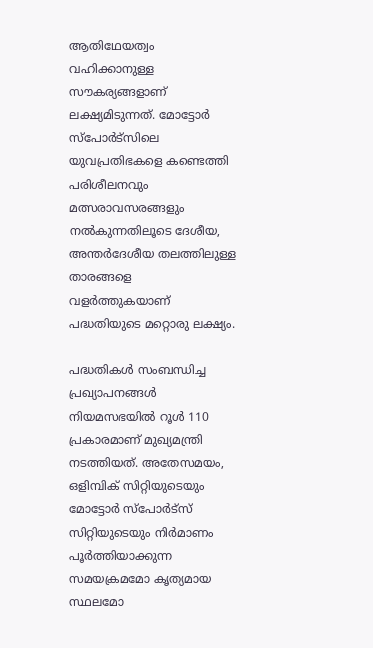ആതിഥേയത്വം വഹിക്കാനുള്ള സൗകര്യങ്ങളാണ് ലക്ഷ്യമിടുന്നത്. മോട്ടോർ സ്‌പോർട്‌സിലെ യുവപ്രതിഭകളെ കണ്ടെത്തി പരിശീലനവും മത്സരാവസരങ്ങളും നൽകുന്നതിലൂടെ ദേശീയ, അന്തർദേശീയ തലത്തിലുള്ള താരങ്ങളെ വളർത്തുകയാണ് പദ്ധതിയുടെ മറ്റൊരു ലക്ഷ്യം.

പദ്ധതികൾ സംബന്ധിച്ച പ്രഖ്യാപനങ്ങൾ നിയമസഭയിൽ റൂൾ 110 പ്രകാരമാണ് മുഖ്യമന്ത്രി നടത്തിയത്. അതേസമയം, ഒളിമ്പിക് സിറ്റിയുടെയും മോട്ടോർ സ്‌പോർട്‌സ് സിറ്റിയുടെയും നിർമാണം പൂർത്തിയാക്കുന്ന സമയക്രമമോ കൃത്യമായ സ്ഥലമോ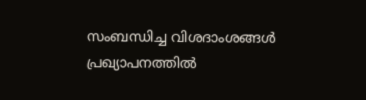സംബന്ധിച്ച വിശദാംശങ്ങൾ പ്രഖ്യാപനത്തിൽ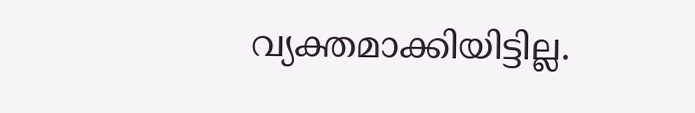വ്യക്തമാക്കിയിട്ടില്ല.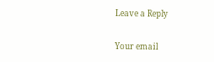Leave a Reply

Your email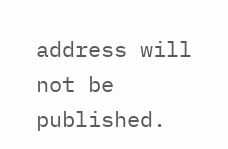address will not be published.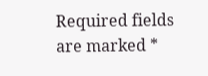Required fields are marked *